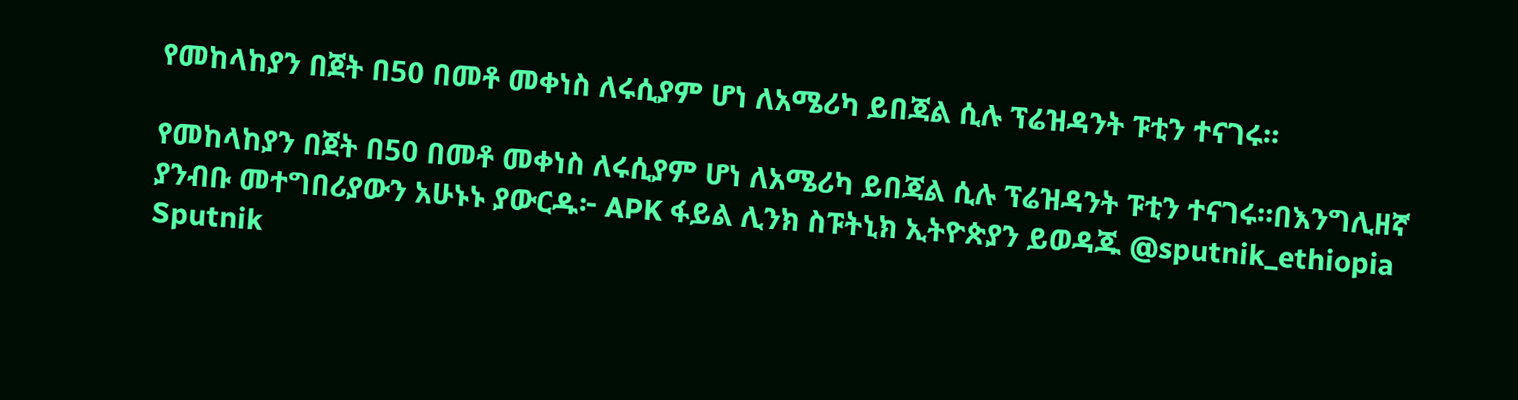የመከላከያን በጀት በ50 በመቶ መቀነስ ለሩሲያም ሆነ ለአሜሪካ ይበጃል ሲሉ ፕሬዝዳንት ፑቲን ተናገሩ።

የመከላከያን በጀት በ50 በመቶ መቀነስ ለሩሲያም ሆነ ለአሜሪካ ይበጃል ሲሉ ፕሬዝዳንት ፑቲን ተናገሩ።በእንግሊዘኛ ያንብቡ መተግበሪያውን አሁኑኑ ያውርዱ፦ APK ፋይል ሊንክ ስፑትኒክ ኢትዮጵያን ይወዳጁ @sputnik_ethiopia
Sputnik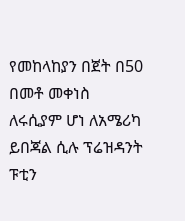የመከላከያን በጀት በ50 በመቶ መቀነስ ለሩሲያም ሆነ ለአሜሪካ ይበጃል ሲሉ ፕሬዝዳንት ፑቲን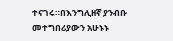ተናገሩ።በእንግሊዘኛ ያንብቡ መተግበሪያውን አሁኑኑ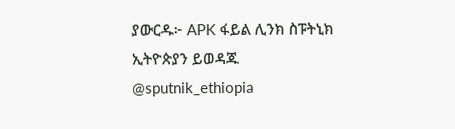ያውርዱ፦ APK ፋይል ሊንክ ስፑትኒክ ኢትዮጵያን ይወዳጁ @sputnik_ethiopia